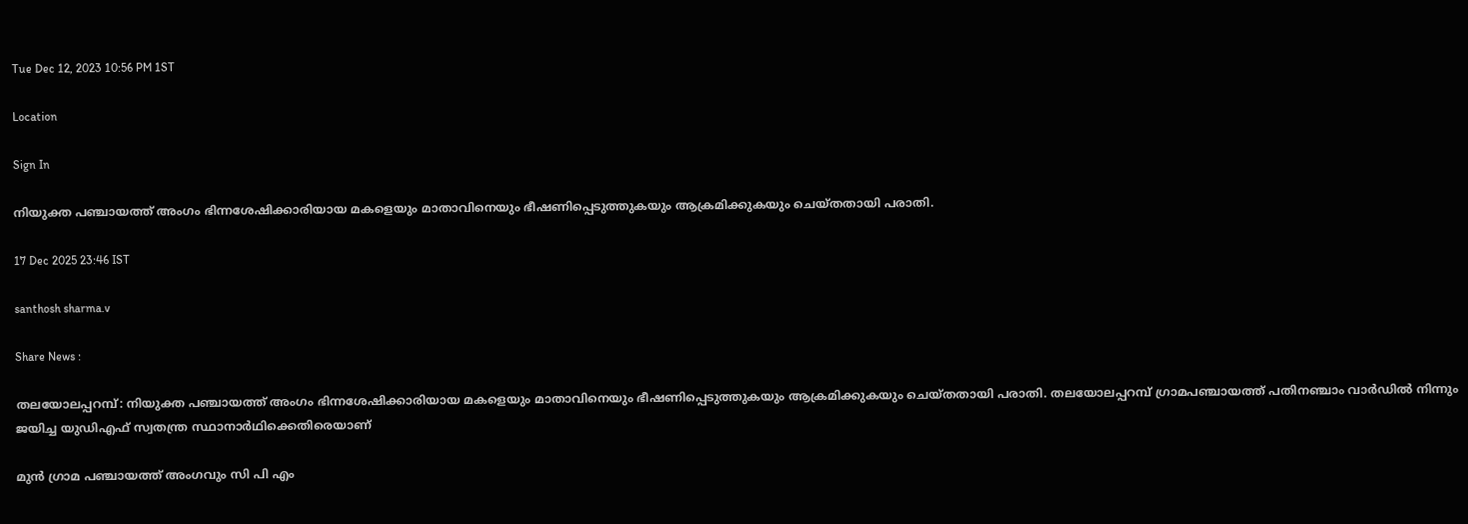Tue Dec 12, 2023 10:56 PM 1ST

Location

Sign In

നിയുക്ത പഞ്ചായത്ത് അംഗം ഭിന്നശേഷിക്കാരിയായ മകളെയും മാതാവിനെയും ഭീഷണിപ്പെടുത്തുകയും ആക്രമിക്കുകയും ചെയ്തതായി പരാതി.

17 Dec 2025 23:46 IST

santhosh sharma.v

Share News :

തലയോലപ്പറമ്പ്: നിയുക്ത പഞ്ചായത്ത് അംഗം ഭിന്നശേഷിക്കാരിയായ മകളെയും മാതാവിനെയും ഭീഷണിപ്പെടുത്തുകയും ആക്രമിക്കുകയും ചെയ്തതായി പരാതി. തലയോലപ്പറമ്പ് ഗ്രാമപഞ്ചായത്ത് പതിനഞ്ചാം വാർഡിൽ നിന്നും ജയിച്ച യുഡിഎഫ് സ്വതന്ത്ര സ്ഥാനാർഥിക്കെതിരെയാണ്

മുൻ ഗ്രാമ പഞ്ചായത്ത് അംഗവും സി പി എം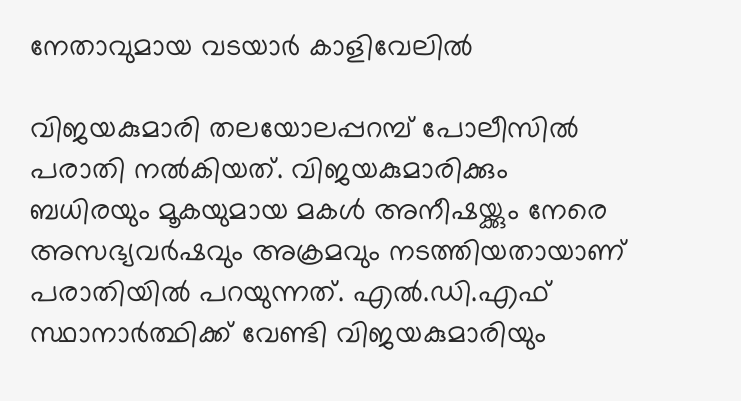നേതാവുമായ വടയാർ കാളിവേലിൽ

വിജയകുമാരി തലയോലപ്പറമ്പ് പോലീസിൽ പരാതി നൽകിയത്. വിജയകുമാരിക്കും ബധിരയും മൂകയുമായ മകൾ അനീഷയ്ക്കും നേരെ അസഭ്യവർഷവും അക്രമവും നടത്തിയതായാണ് പരാതിയിൽ പറയുന്നത്. എൽ.ഡി.എഫ് സ്ഥാനാർത്ഥിക്ക് വേണ്ടി വിജയകുമാരിയും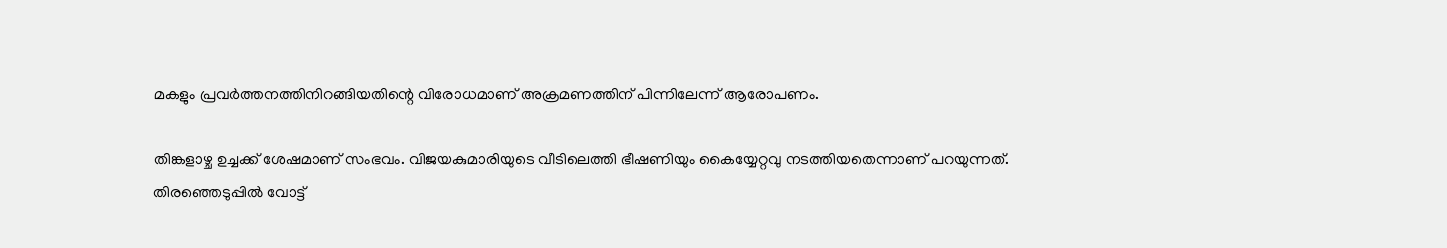മകളും പ്രവർത്തനത്തിനിറങ്ങിയതിന്റെ വിരോധമാണ് അക്രമണത്തിന് പിന്നിലേന്ന് ആരോപണം.

തിങ്കളാഴ്ച ഉച്ചക്ക് ശേഷമാണ് സംഭവം. വിജയകുമാരിയുടെ വീടിലെത്തി ഭീഷണിയും കൈയ്യേറ്റവു നടത്തിയതെന്നാണ് പറയുന്നത്. തിരഞ്ഞെടുപ്പിൽ വോട്ട്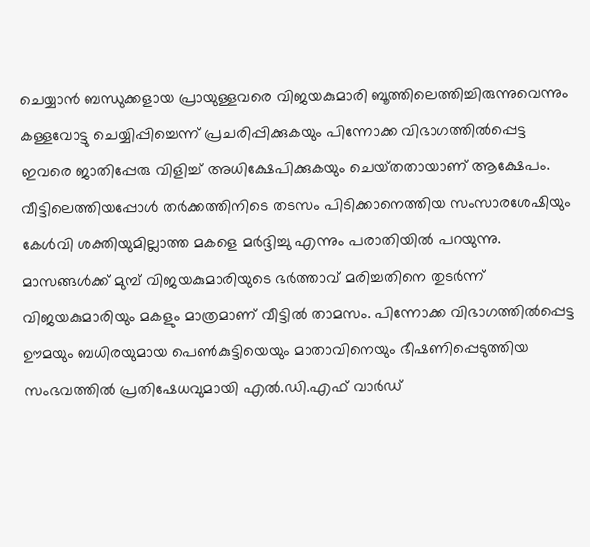ചെയ്യാൻ ബന്ധുക്കളായ പ്രായുള്ളവരെ വിജയകുമാരി ബൂത്തിലെത്തിച്ചിരുന്നുവെന്നും കള്ളവോട്ടു ചെയ്യിപ്പിച്ചെന്ന് പ്രചരിപ്പിക്കുകയും പിന്നോക്ക വിഭാഗത്തിൽപ്പെട്ട ഇവരെ ജാതിപ്പേരു വിളിച്ച് അധിക്ഷേപിക്കുകയും ചെയ്‌തതായാണ് ആക്ഷേപം. വീട്ടിലെത്തിയപ്പോൾ തർക്കത്തിനിടെ തടസം പിടിക്കാനെത്തിയ സംസാരശേഷിയും കേൾവി ശക്തിയുമില്ലാത്ത മകളെ മർദ്ദിച്ചു എന്നും പരാതിയിൽ പറയുന്നു. മാസങ്ങൾക്ക് മുമ്പ് വിജയകുമാരിയുടെ ഭർത്താവ് മരിച്ചതിനെ തുടർന്ന് വിജയകുമാരിയും മകളും മാത്രമാണ് വീട്ടിൽ താമസം. പിന്നോക്ക വിഭാഗത്തിൽപ്പെട്ട ഊമയും ബധിരയുമായ പെൺകുട്ടിയെയും മാതാവിനെയും ഭീഷണിപ്പെടുത്തിയ സംഭവത്തിൽ പ്രതിഷേധവുമായി എൽ.ഡി.എഫ് വാർഡ്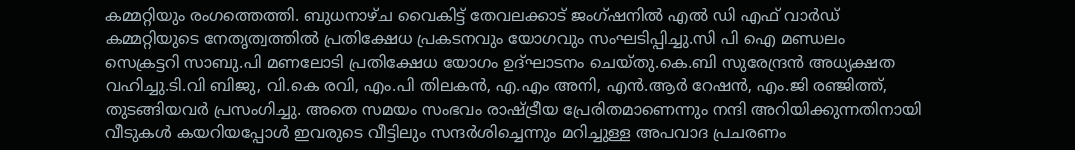കമ്മറ്റിയും രംഗത്തെത്തി. ബുധനാഴ്ച വൈകിട്ട് തേവലക്കാട് ജംഗ്ഷനിൽ എൽ ഡി എഫ് വാർഡ് കമ്മറ്റിയുടെ നേതൃത്വത്തിൽ പ്രതിക്ഷേധ പ്രകടനവും യോഗവും സംഘടിപ്പിച്ചു.സി പി ഐ മണ്ഡലം സെക്രട്ടറി സാബു.പി മണലോടി പ്രതിക്ഷേധ യോഗം ഉദ്ഘാടനം ചെയ്തു.കെ.ബി സുരേന്ദ്രൻ അധ്യക്ഷത വഹിച്ചു.ടി.വി ബിജു, വി.കെ രവി, എം.പി തിലകൻ, എ.എം അനി, എൻ.ആർ റേഷൻ, എം.ജി രഞ്ജിത്ത്, തുടങ്ങിയവർ പ്രസംഗിച്ചു. അതെ സമയം സംഭവം രാഷ്ട്രീയ പ്രേരിതമാണെന്നും നന്ദി അറിയിക്കുന്നതിനായി വീടുകൾ കയറിയപ്പോൾ ഇവരുടെ വീട്ടിലും സന്ദർശിച്ചെന്നും മറിച്ചുള്ള അപവാദ പ്രചരണം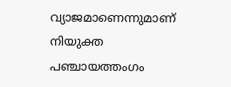വ്യാജമാണെന്നുമാണ് നിയുക്ത പഞ്ചായത്തംഗം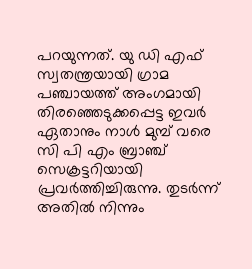പറയുന്നത്. യു ഡി എഫ് സ്വതന്ത്രയായി ഗ്രാമ പഞ്ചായത്ത് അംഗമായി തിരഞ്ഞെടുക്കപ്പെട്ട ഇവർ ഏതാനും നാൾ മുമ്പ് വരെ സി പി എം ബ്രാഞ്ച് സെക്രട്ടറിയായി പ്രവർത്തിച്ചിരുന്നു. തുടർന്ന് അതിൽ നിന്നും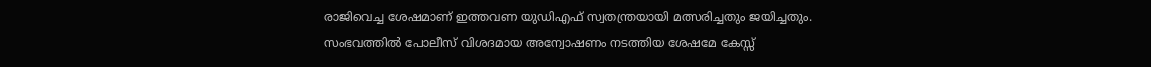രാജിവെച്ച ശേഷമാണ് ഇത്തവണ യുഡിഎഫ് സ്വതന്ത്രയായി മത്സരിച്ചതും ജയിച്ചതും. സംഭവത്തിൽ പോലീസ് വിശദമായ അന്വോഷണം നടത്തിയ ശേഷമേ കേസ്സ്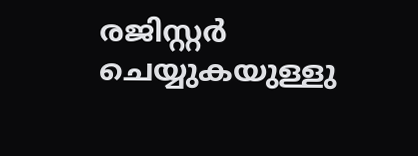രജിസ്റ്റർ ചെയ്യുകയുള്ളു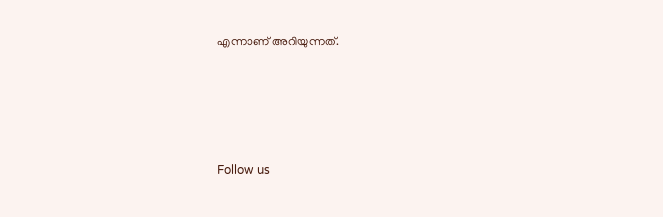എന്നാണ് അറിയുന്നത്.




Follow us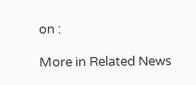on :

More in Related News